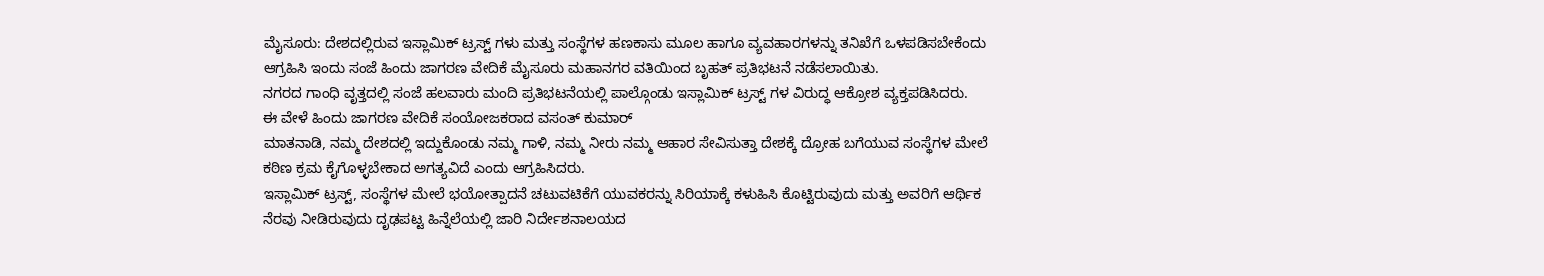ಮೈಸೂರು: ದೇಶದಲ್ಲಿರುವ ಇಸ್ಲಾಮಿಕ್ ಟ್ರಸ್ಟ್ ಗಳು ಮತ್ತು ಸಂಸ್ಥೆಗಳ ಹಣಕಾಸು ಮೂಲ ಹಾಗೂ ವ್ಯವಹಾರಗಳನ್ನು ತನಿಖೆಗೆ ಒಳಪಡಿಸಬೇಕೆಂದು ಆಗ್ರಹಿಸಿ ಇಂದು ಸಂಜೆ ಹಿಂದು ಜಾಗರಣ ವೇದಿಕೆ ಮೈಸೂರು ಮಹಾನಗರ ವತಿಯಿಂದ ಬೃಹತ್ ಪ್ರತಿಭಟನೆ ನಡೆಸಲಾಯಿತು.
ನಗರದ ಗಾಂಧಿ ವೃತ್ತದಲ್ಲಿ ಸಂಜೆ ಹಲವಾರು ಮಂದಿ ಪ್ರತಿಭಟನೆಯಲ್ಲಿ ಪಾಲ್ಗೊಂಡು ಇಸ್ಲಾಮಿಕ್ ಟ್ರಸ್ಟ್ ಗಳ ವಿರುದ್ಧ ಆಕ್ರೋಶ ವ್ಯಕ್ತಪಡಿಸಿದರು.
ಈ ವೇಳೆ ಹಿಂದು ಜಾಗರಣ ವೇದಿಕೆ ಸಂಯೋಜಕರಾದ ವಸಂತ್ ಕುಮಾರ್
ಮಾತನಾಡಿ, ನಮ್ಮ ದೇಶದಲ್ಲಿ ಇದ್ದುಕೊಂಡು ನಮ್ಮ ಗಾಳಿ, ನಮ್ಮ ನೀರು ನಮ್ಮ ಆಹಾರ ಸೇವಿಸುತ್ತಾ ದೇಶಕ್ಕೆ ದ್ರೋಹ ಬಗೆಯುವ ಸಂಸ್ಥೆಗಳ ಮೇಲೆ ಕಠಿಣ ಕ್ರಮ ಕೈಗೊಳ್ಳಬೇಕಾದ ಅಗತ್ಯವಿದೆ ಎಂದು ಆಗ್ರಹಿಸಿದರು.
ಇಸ್ಲಾಮಿಕ್ ಟ್ರಸ್ಟ್, ಸಂಸ್ಥೆಗಳ ಮೇಲೆ ಭಯೋತ್ಪಾದನೆ ಚಟುವಟಿಕೆಗೆ ಯುವಕರನ್ನು ಸಿರಿಯಾಕ್ಕೆ ಕಳುಹಿಸಿ ಕೊಟ್ಟಿರುವುದು ಮತ್ತು ಅವರಿಗೆ ಆರ್ಥಿಕ ನೆರವು ನೀಡಿರುವುದು ದೃಢಪಟ್ಟ ಹಿನ್ನೆಲೆಯಲ್ಲಿ ಜಾರಿ ನಿರ್ದೇಶನಾಲಯದ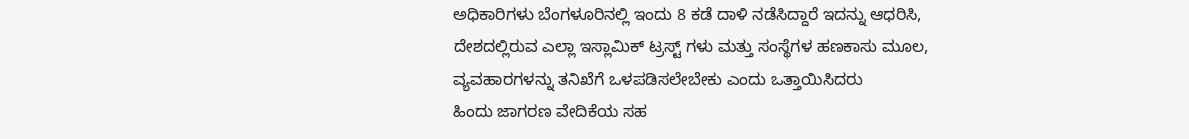ಅಧಿಕಾರಿಗಳು ಬೆಂಗಳೂರಿನಲ್ಲಿ ಇಂದು 8 ಕಡೆ ದಾಳಿ ನಡೆಸಿದ್ದಾರೆ ಇದನ್ನು ಆಧರಿಸಿ, ದೇಶದಲ್ಲಿರುವ ಎಲ್ಲಾ ಇಸ್ಲಾಮಿಕ್ ಟ್ರಸ್ಟ್ ಗಳು ಮತ್ತು ಸಂಸ್ಥೆಗಳ ಹಣಕಾಸು ಮೂಲ, ವ್ಯವಹಾರಗಳನ್ನು ತನಿಖೆಗೆ ಒಳಪಡಿಸಲೇಬೇಕು ಎಂದು ಒತ್ತಾಯಿಸಿದರು
ಹಿಂದು ಜಾಗರಣ ವೇದಿಕೆಯ ಸಹ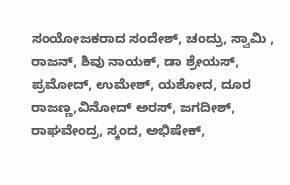ಸಂಯೋಜಕರಾದ ಸಂದೇಶ್, ಚಂದ್ರು, ಸ್ವಾಮಿ , ರಾಜನ್, ಶಿವು ನಾಯಕ್, ಡಾ ಶ್ರೇಯಸ್, ಪ್ರಮೋದ್, ಉಮೇಶ್, ಯಶೋದ, ದೂರ ರಾಜಣ್ಣ,ವಿನೋದ್ ಅರಸ್, ಜಗದೀಶ್, ರಾಘವೇಂದ್ರ, ಸ್ಕಂದ, ಅಭಿಷೇಕ್,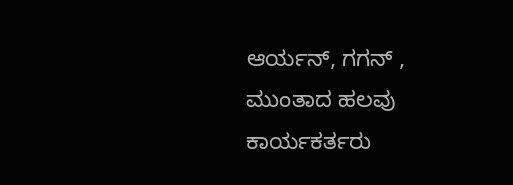ಆರ್ಯನ್, ಗಗನ್ , ಮುಂತಾದ ಹಲವು ಕಾರ್ಯಕರ್ತರು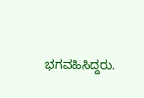ಭಗವಹಿಸಿದ್ದರು.